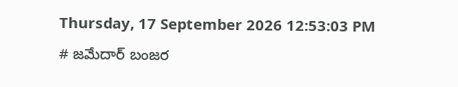Thursday, 17 September 2026 12:53:03 PM
# జమేదార్ బంజర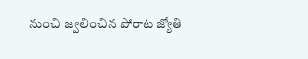నుంచి జ్వలించిన పోరాట జ్యోతి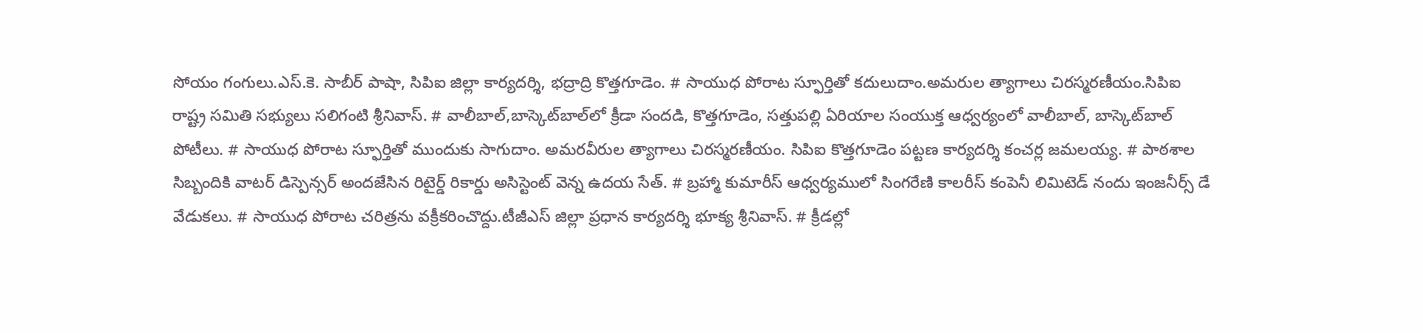సోయం గంగులు.ఎస్.కె. సాబీర్ పాషా, సిపిఐ జిల్లా కార్యదర్శి, భద్రాద్రి కొత్తగూడెం. # సాయుధ పోరాట స్ఫూర్తితో కదులుదాం.అమరుల త్యాగాలు చిరస్మరణీయం.సిపిఐ రాష్ట్ర సమితి సభ్యులు సలిగంటి శ్రీనివాస్. # వాలీబాల్‌,బాస్కెట్‌బాల్‌లో క్రీడా సందడి, కొత్తగూడెం, సత్తుపల్లి ఏరియాల సంయుక్త ఆధ్వర్యంలో వాలీబాల్, బాస్కెట్‌బాల్ పోటీలు. # సాయుధ పోరాట స్ఫూర్తితో ముందుకు సాగుదాం. అమరవీరుల త్యాగాలు చిరస్మరణీయం. సిపిఐ కొత్తగూడెం పట్టణ కార్యదర్శి కంచర్ల జమలయ్య. # పాఠశాల సిబ్బందికి వాటర్ డిస్పెన్సర్ అందజేసిన రిటైర్డ్ రికార్డు అసిస్టెంట్ వెన్న ఉదయ సేత్. # బ్రహ్మా కుమారీస్ ఆధ్వర్యములో సింగరేణి కాలరీస్ కంపెనీ లిమిటెడ్ నందు ఇంజనీర్స్ డే వేడుకలు. # సాయుధ పోరాట చరిత్రను వక్రీకరించొద్దు.టీజీఎస్ జిల్లా ప్రధాన కార్యదర్శి భూక్య శ్రీనివాస్. # క్రీడల్లో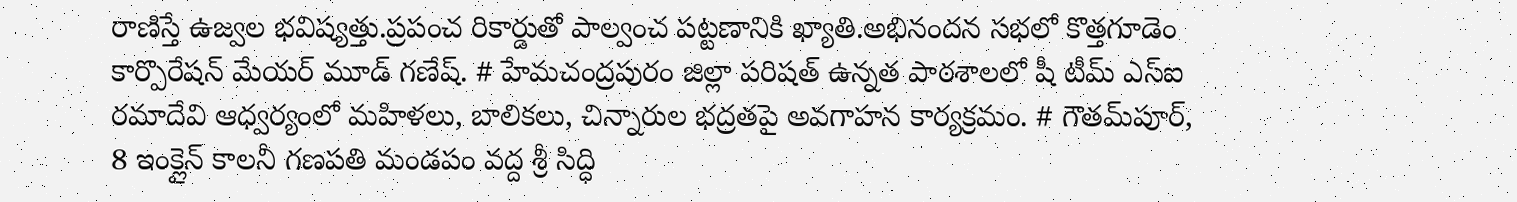రాణిస్తే ఉజ్వల భవిష్యత్తు.ప్రపంచ రికార్డుతో పాల్వంచ పట్టణానికి ఖ్యాతి.అభినందన సభలో కొత్తగూడెం కార్పొరేషన్ మేయర్ మూడ్ గణేష్. # హేమచంద్రపురం జిల్లా పరిషత్ ఉన్నత పాఠశాలలో షీ టీమ్‌ ఎస్‌ఐ రమాదేవి ఆధ్వర్యంలో మహిళలు, బాలికలు, చిన్నారుల భద్రతపై అవగాహన కార్యక్రమం. # గౌతమ్‌పూర్, 8 ఇంక్లైన్ కాలనీ గణపతి మండపం వద్ద శ్రీ సిద్ధి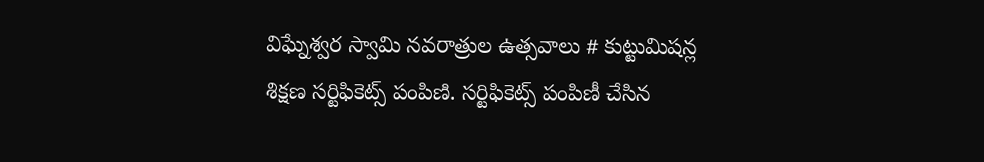విఘ్నేశ్వర స్వామి నవరాత్రుల ఉత్సవాలు # కుట్టుమిషన్ల శిక్షణ సర్టిఫికెట్స్ పంపిణి. సర్టిఫికెట్స్ పంపిణీ చేసిన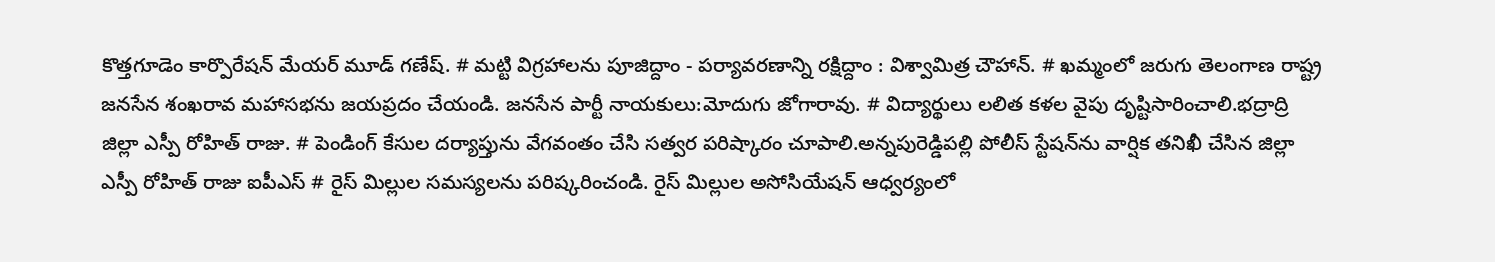కొత్తగూడెం కార్పొరేషన్ మేయర్ మూడ్ గణేష్. # మట్టి విగ్రహాలను పూజిద్దాం - పర్యావరణాన్ని రక్షిద్దాం : విశ్వామిత్ర చౌహాన్. # ఖమ్మంలో జరుగు తెలంగాణ రాష్ట్ర జనసేన శంఖరావ మహాసభను జయప్రదం చేయండి. జనసేన పార్టీ నాయకులు:మోదుగు జోగారావు. # విద్యార్థులు లలిత కళల వైపు దృష్టిసారించాలి.భద్రాద్రి జిల్లా ఎస్పీ రోహిత్ రాజు. # పెండింగ్ కేసుల దర్యాప్తును వేగవంతం చేసి సత్వర పరిష్కారం చూపాలి.అన్నపురెడ్డిపల్లి పోలీస్ స్టేషన్‌ను వార్షిక తనిఖీ చేసిన జిల్లా ఎస్పీ రోహిత్ రాజు ఐపీఎస్ # రైస్ మిల్లుల సమస్యలను పరిష్కరించండి. రైస్ మిల్లుల అసోసియేషన్ ఆధ్వర్యంలో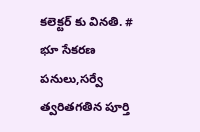కలెక్టర్ కు వినతి. # భూ సేకరణ పనులు,సర్వే త్వరితగతిన పూర్తి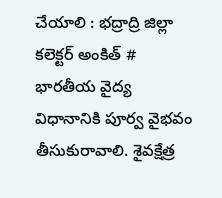చేయాలి : భద్రాద్రి జిల్లా కలెక్టర్ అంకిత్ # భారతీయ వైద్య విధానానికి పూర్వ వైభవం తీసుకురావాలి. శైవక్షేత్ర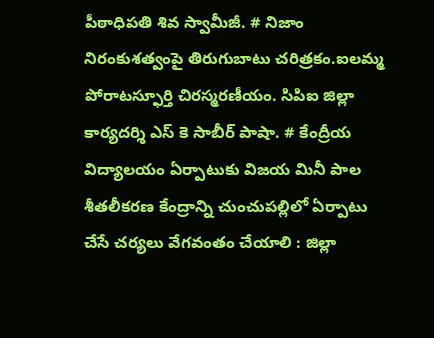పీఠాధిపతి శివ స్వామీజీ. # నిజాం నిరంకుశత్వంపై తిరుగుబాటు చరిత్రకం.ఐలమ్మ పోరాటస్ఫూర్తి చిరస్మరణీయం. సిపిఐ జిల్లా కార్యదర్శి ఎస్ కె సాబీర్ పాషా. # కేంద్రీయ విద్యాలయం ఏర్పాటుకు విజయ మినీ పాల శీతలీకరణ కేంద్రాన్ని చుంచుపల్లిలో ఏర్పాటు చేసే చర్యలు వేగవంతం చేయాలి : జిల్లా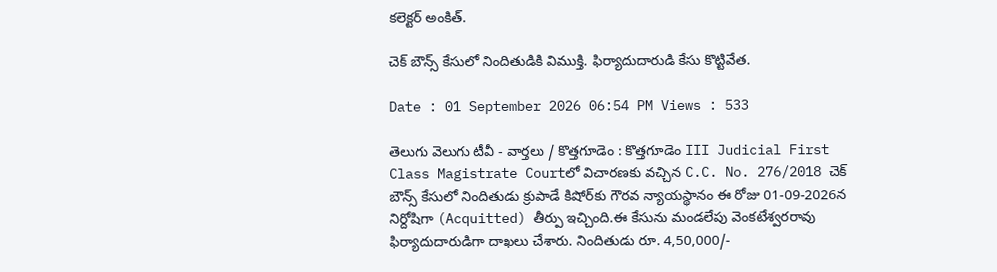కలెక్టర్ అంకిత్.

చెక్ బౌన్స్ కేసులో నిందితుడికి విముక్తి. ఫిర్యాదుదారుడి కేసు కొట్టివేత.

Date : 01 September 2026 06:54 PM Views : 533

తెలుగు వెలుగు టీవీ - వార్తలు / కొత్తగూడెం : కొత్తగూడెం III Judicial First Class Magistrate Courtలో విచారణకు వచ్చిన C.C. No. 276/2018 చెక్ బౌన్స్ కేసులో నిందితుడు క్రుపాడే కిషోర్‌కు గౌరవ న్యాయస్థానం ఈ రోజు 01-09-2026న నిర్దోషిగా (Acquitted) తీర్పు ఇచ్చింది.ఈ కేసును మండలేపు వెంకటేశ్వరరావు ఫిర్యాదుదారుడిగా దాఖలు చేశారు. నిందితుడు రూ. 4,50,000/-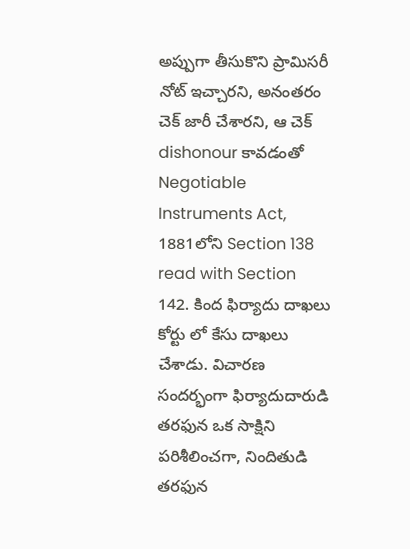అప్పుగా తీసుకొని ప్రామిసరీ నోట్ ఇచ్చారని, అనంతరం చెక్ జారీ చేశారని, ఆ చెక్ dishonour కావడంతో Negotiable Instruments Act, 1881లోని Section 138 read with Section 142. కింద ఫిర్యాదు దాఖలు కోర్టు లో కేసు దాఖలు చేశాడు. విచారణ సందర్భంగా ఫిర్యాదుదారుడి తరఫున ఒక సాక్షిని పరిశీలించగా, నిందితుడి తరఫున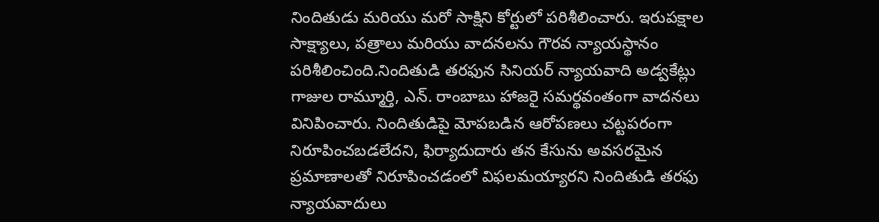నిందితుడు మరియు మరో సాక్షిని కోర్టులో పరిశీలించారు. ఇరుపక్షాల సాక్ష్యాలు, పత్రాలు మరియు వాదనలను గౌరవ న్యాయస్థానం పరిశీలించింది.నిందితుడి తరఫున సినియర్ న్యాయవాది అడ్వకేట్లు గాజుల రామ్మూర్తి, ఎన్. రాంబాబు హాజరై సమర్థవంతంగా వాదనలు వినిపించారు. నిందితుడిపై మోపబడిన ఆరోపణలు చట్టపరంగా నిరూపించబడలేదని, ఫిర్యాదుదారు తన కేసును అవసరమైన ప్రమాణాలతో నిరూపించడంలో విఫలమయ్యారని నిందితుడి తరఫు న్యాయవాదులు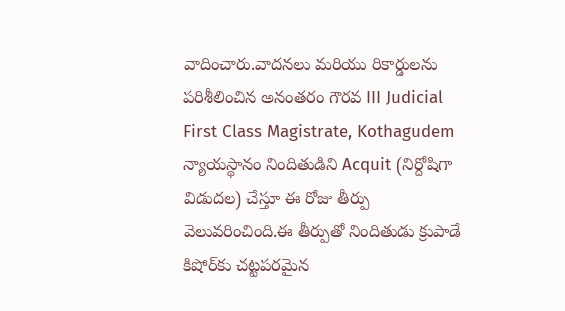వాదించారు.వాదనలు మరియు రికార్డులను పరిశీలించిన అనంతరం గౌరవ III Judicial First Class Magistrate, Kothagudem న్యాయస్థానం నిందితుడిని Acquit (నిర్దోషిగా విడుదల) చేస్తూ ఈ రోజు తీర్పు వెలువరించింది.ఈ తీర్పుతో నిందితుడు క్రుపాడే కిషోర్‌కు చట్టపరమైన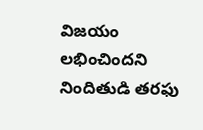విజయం లభించిందని నిందితుడి తరఫు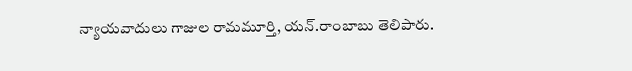న్యాయవాదులు గాజుల రామమూర్తి, యన్.రాంబాబు తెలిపారు.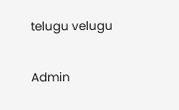telugu velugu

Admin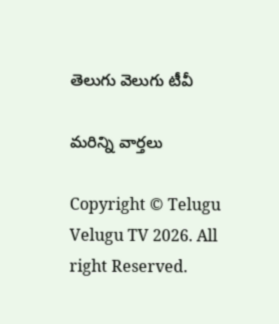తెలుగు వెలుగు టీవీ

మరిన్ని వార్తలు

Copyright © Telugu Velugu TV 2026. All right Reserved.